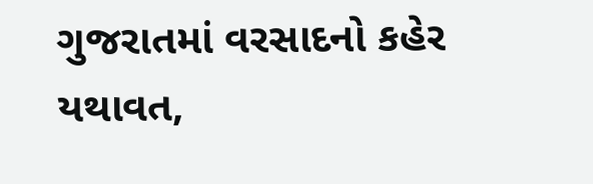ગુજરાતમાં વરસાદનો કહેર યથાવત,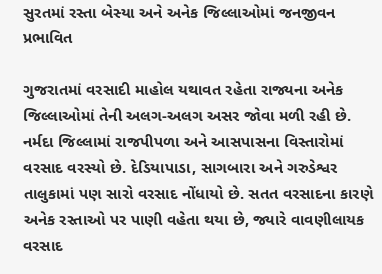સુરતમાં રસ્તા બેસ્યા અને અનેક જિલ્લાઓમાં જનજીવન પ્રભાવિત

ગુજરાતમાં વરસાદી માહોલ યથાવત રહેતા રાજ્યના અનેક જિલ્લાઓમાં તેની અલગ-અલગ અસર જોવા મળી રહી છે. નર્મદા જિલ્લામાં રાજપીપળા અને આસપાસના વિસ્તારોમાં વરસાદ વરસ્યો છે. દેડિયાપાડા, સાગબારા અને ગરુડેશ્વર તાલુકામાં પણ સારો વરસાદ નોંધાયો છે. સતત વરસાદના કારણે અનેક રસ્તાઓ પર પાણી વહેતા થયા છે, જ્યારે વાવણીલાયક વરસાદ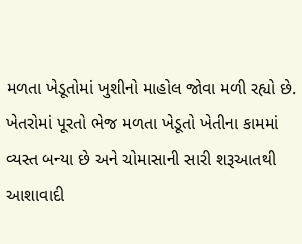મળતા ખેડૂતોમાં ખુશીનો માહોલ જોવા મળી રહ્યો છે. ખેતરોમાં પૂરતો ભેજ મળતા ખેડૂતો ખેતીના કામમાં વ્યસ્ત બન્યા છે અને ચોમાસાની સારી શરૂઆતથી આશાવાદી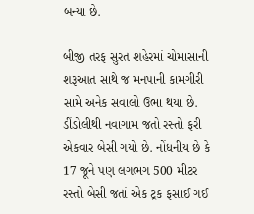બન્યા છે.

બીજી તરફ સુરત શહેરમાં ચોમાસાની શરૂઆત સાથે જ મનપાની કામગીરી સામે અનેક સવાલો ઉભા થયા છે. ડીંડોલીથી નવાગામ જતો રસ્તો ફરી એકવાર બેસી ગયો છે. નોંધનીય છે કે 17 જૂને પણ લગભગ 500 મીટર રસ્તો બેસી જતાં એક ટ્રક ફસાઈ ગઈ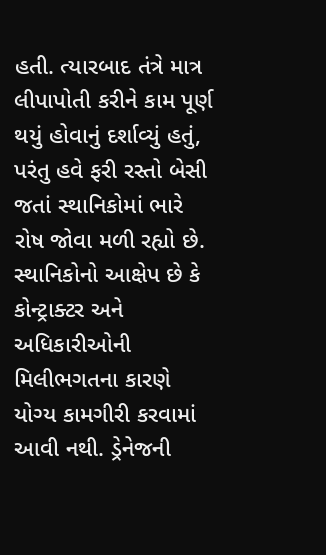હતી. ત્યારબાદ તંત્રે માત્ર લીપાપોતી કરીને કામ પૂર્ણ થયું હોવાનું દર્શાવ્યું હતું, પરંતુ હવે ફરી રસ્તો બેસી જતાં સ્થાનિકોમાં ભારે રોષ જોવા મળી રહ્યો છે. સ્થાનિકોનો આક્ષેપ છે કે કોન્ટ્રાક્ટર અને અધિકારીઓની મિલીભગતના કારણે યોગ્ય કામગીરી કરવામાં આવી નથી. ડ્રેનેજની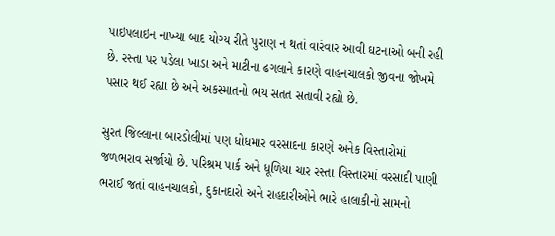પાઇપલાઇન નાખ્યા બાદ યોગ્ય રીતે પુરાણ ન થતાં વારંવાર આવી ઘટનાઓ બની રહી છે. રસ્તા પર પડેલા ખાડા અને માટીના ઢગલાને કારણે વાહનચાલકો જીવના જોખમે પસાર થઈ રહ્યા છે અને અકસ્માતનો ભય સતત સતાવી રહ્યો છે.

સુરત જિલ્લાના બારડોલીમાં પણ ધોધમાર વરસાદના કારણે અનેક વિસ્તારોમાં જળભરાવ સર્જાયો છે. પરિશ્રમ પાર્ક અને ધૂળિયા ચાર રસ્તા વિસ્તારમાં વરસાદી પાણી ભરાઈ જતાં વાહનચાલકો, દુકાનદારો અને રાહદારીઓને ભારે હાલાકીનો સામનો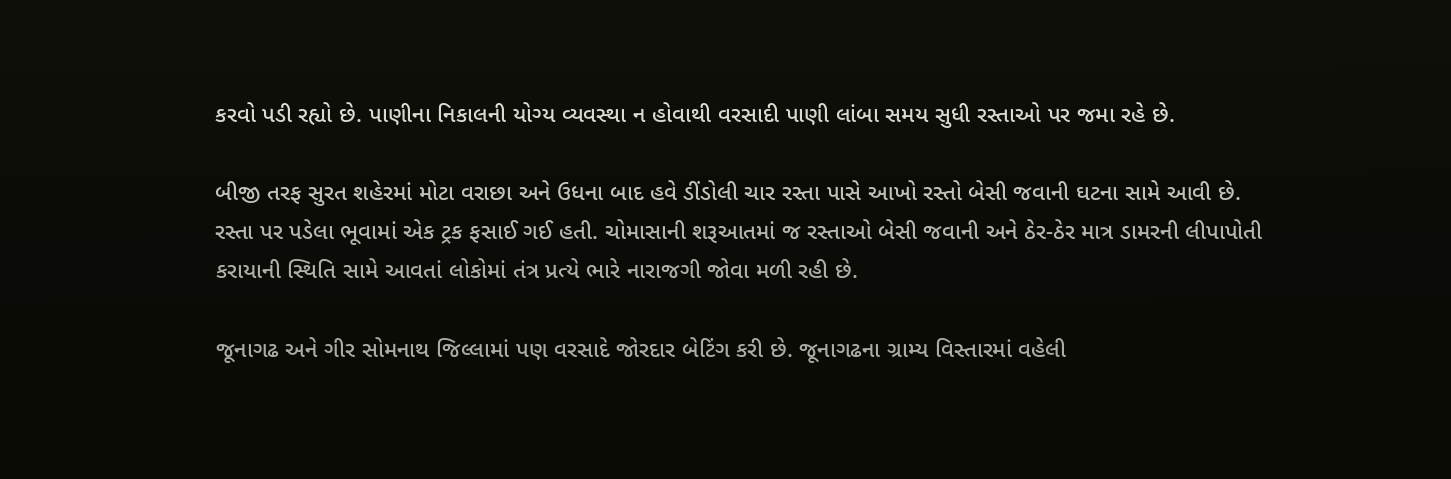કરવો પડી રહ્યો છે. પાણીના નિકાલની યોગ્ય વ્યવસ્થા ન હોવાથી વરસાદી પાણી લાંબા સમય સુધી રસ્તાઓ પર જમા રહે છે.

બીજી તરફ સુરત શહેરમાં મોટા વરાછા અને ઉધના બાદ હવે ડીંડોલી ચાર રસ્તા પાસે આખો રસ્તો બેસી જવાની ઘટના સામે આવી છે. રસ્તા પર પડેલા ભૂવામાં એક ટ્રક ફસાઈ ગઈ હતી. ચોમાસાની શરૂઆતમાં જ રસ્તાઓ બેસી જવાની અને ઠેર-ઠેર માત્ર ડામરની લીપાપોતી કરાયાની સ્થિતિ સામે આવતાં લોકોમાં તંત્ર પ્રત્યે ભારે નારાજગી જોવા મળી રહી છે.

જૂનાગઢ અને ગીર સોમનાથ જિલ્લામાં પણ વરસાદે જોરદાર બેટિંગ કરી છે. જૂનાગઢના ગ્રામ્ય વિસ્તારમાં વહેલી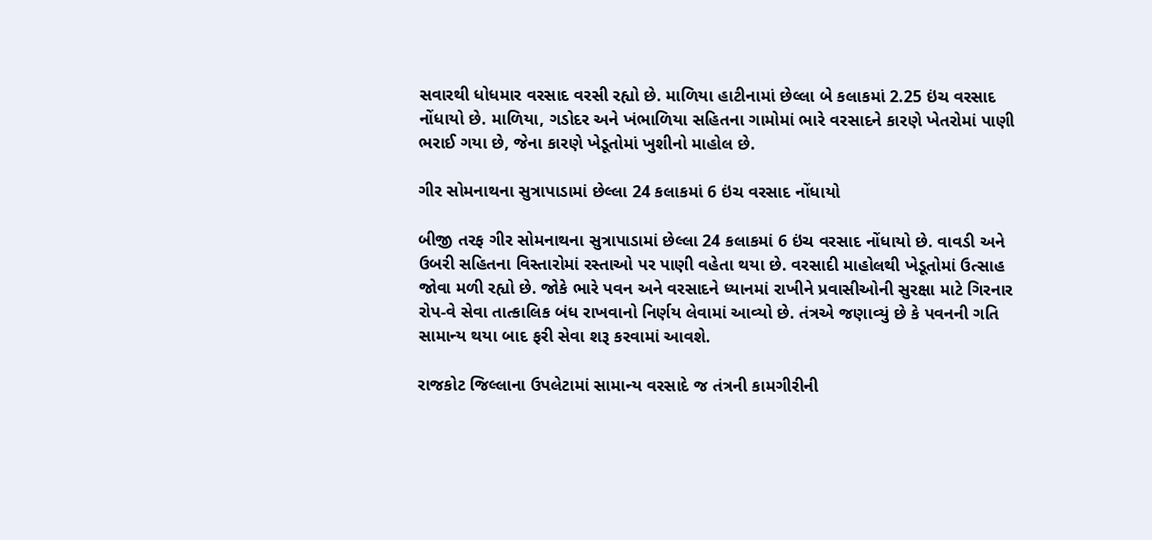સવારથી ધોધમાર વરસાદ વરસી રહ્યો છે. માળિયા હાટીનામાં છેલ્લા બે કલાકમાં 2.25 ઇંચ વરસાદ નોંધાયો છે. માળિયા, ગડોદર અને ખંભાળિયા સહિતના ગામોમાં ભારે વરસાદને કારણે ખેતરોમાં પાણી ભરાઈ ગયા છે, જેના કારણે ખેડૂતોમાં ખુશીનો માહોલ છે.

ગીર સોમનાથના સુત્રાપાડામાં છેલ્લા 24 કલાકમાં 6 ઇંચ વરસાદ નોંધાયો

બીજી તરફ ગીર સોમનાથના સુત્રાપાડામાં છેલ્લા 24 કલાકમાં 6 ઇંચ વરસાદ નોંધાયો છે. વાવડી અને ઉબરી સહિતના વિસ્તારોમાં રસ્તાઓ પર પાણી વહેતા થયા છે. વરસાદી માહોલથી ખેડૂતોમાં ઉત્સાહ જોવા મળી રહ્યો છે. જોકે ભારે પવન અને વરસાદને ધ્યાનમાં રાખીને પ્રવાસીઓની સુરક્ષા માટે ગિરનાર રોપ-વે સેવા તાત્કાલિક બંધ રાખવાનો નિર્ણય લેવામાં આવ્યો છે. તંત્રએ જણાવ્યું છે કે પવનની ગતિ સામાન્ય થયા બાદ ફરી સેવા શરૂ કરવામાં આવશે.

રાજકોટ જિલ્લાના ઉપલેટામાં સામાન્ય વરસાદે જ તંત્રની કામગીરીની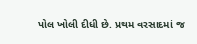પોલ ખોલી દીધી છે. પ્રથમ વરસાદમાં જ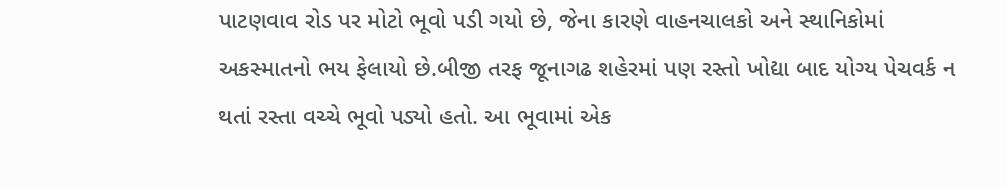પાટણવાવ રોડ પર મોટો ભૂવો પડી ગયો છે, જેના કારણે વાહનચાલકો અને સ્થાનિકોમાં અકસ્માતનો ભય ફેલાયો છે.બીજી તરફ જૂનાગઢ શહેરમાં પણ રસ્તો ખોદ્યા બાદ યોગ્ય પેચવર્ક ન થતાં રસ્તા વચ્ચે ભૂવો પડ્યો હતો. આ ભૂવામાં એક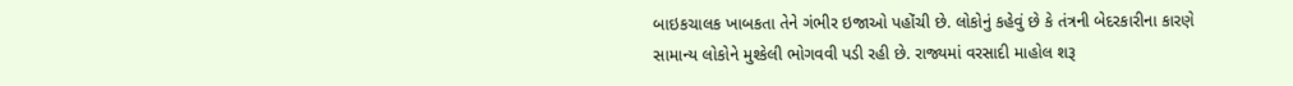બાઇકચાલક ખાબકતા તેને ગંભીર ઇજાઓ પહોંચી છે. લોકોનું કહેવું છે કે તંત્રની બેદરકારીના કારણે સામાન્ય લોકોને મુશ્કેલી ભોગવવી પડી રહી છે. રાજ્યમાં વરસાદી માહોલ શરૂ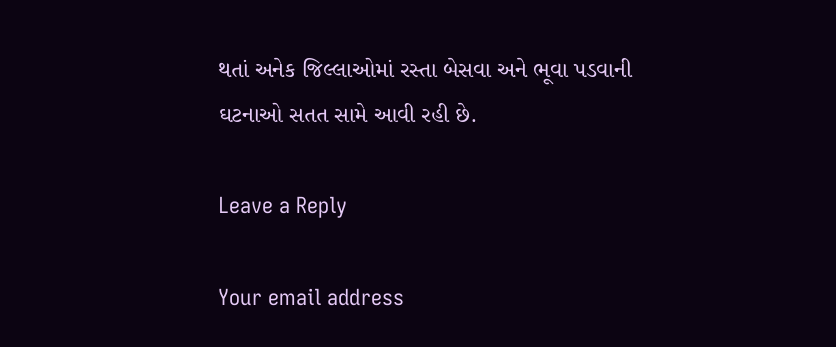થતાં અનેક જિલ્લાઓમાં રસ્તા બેસવા અને ભૂવા પડવાની ઘટનાઓ સતત સામે આવી રહી છે.

Leave a Reply

Your email address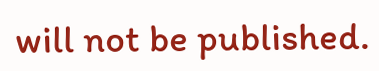will not be published.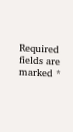Required fields are marked *